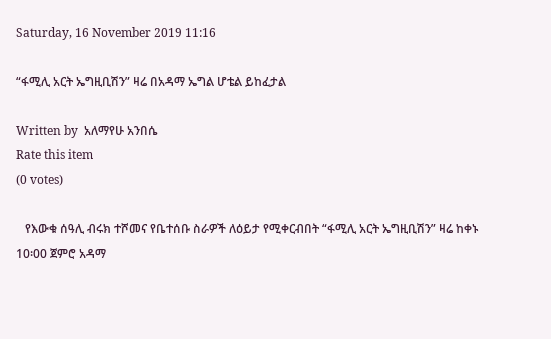Saturday, 16 November 2019 11:16

“ፋሚሊ አርት ኤግዚቢሽን” ዛሬ በአዳማ ኤግል ሆቴል ይከፈታል

Written by  አለማየሁ አንበሴ
Rate this item
(0 votes)

   የእውቁ ሰዓሊ ብሩክ ተሾመና የቤተሰቡ ስራዎች ለዕይታ የሚቀርብበት “ፋሚሊ አርት ኤግዚቢሽን” ዛሬ ከቀኑ 10፡00 ጀምሮ አዳማ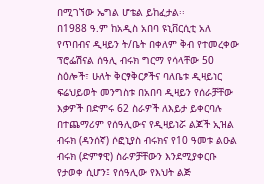በሚገኘው ኤግል ሆቴል ይከፈታል፡፡
በ1988 ዓ.ም ከአዲስ አበባ ዩኒቨርሲቲ አለ የጥበብና ዲዛይን ት/ቤት በቀለም ቅብ የተመረቀው ፕሮፌሽናል ሰዓሊ ብሩክ ግርማ የሳላቸው 50 ስዕሎች፣ ሁለት ቅርፃቅርፆችና ባለቤቱ ዲዛይነር ፍሬህይወት መንግስቱ በአበባ ዲዛይን የሰራቻቸው እቃዎች በድምሩ 62 ስራዎች ለእይታ ይቀርባሉ በተጨማሪም የሰዓሊውና የዲዛይነሯ ልጆች ኢዝል ብሩክ (ዳንሰኛ) ሶፎኒያስ ብሩክና የ10 ዓመቱ ልዑል ብሩክ (ድምፃዊ) ስራዎቻቸውን እንደሚያቀርቡ የታወቀ ሲሆን፤ የሰዓሊው የእህት ልጅ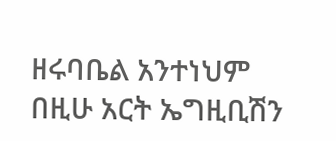ዘሩባቤል አንተነህም በዚሁ አርት ኤግዚቢሽን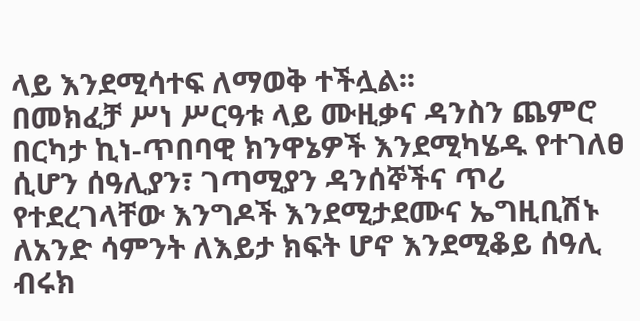ላይ እንደሚሳተፍ ለማወቅ ተችሏል፡፡
በመክፈቻ ሥነ ሥርዓቱ ላይ ሙዚቃና ዳንስን ጨምሮ በርካታ ኪነ-ጥበባዊ ክንዋኔዎች እንደሚካሄዱ የተገለፀ ሲሆን ሰዓሊያን፣ ገጣሚያን ዳንሰኞችና ጥሪ የተደረገላቸው እንግዶች እንደሚታደሙና ኤግዚቢሽኑ ለአንድ ሳምንት ለእይታ ክፍት ሆኖ እንደሚቆይ ሰዓሊ ብሩክ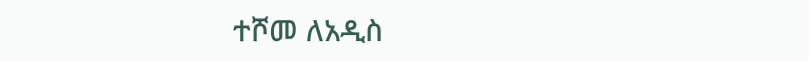ተሾመ ለአዲስ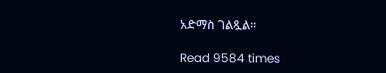አድማስ ገልጿል፡፡

Read 9584 times